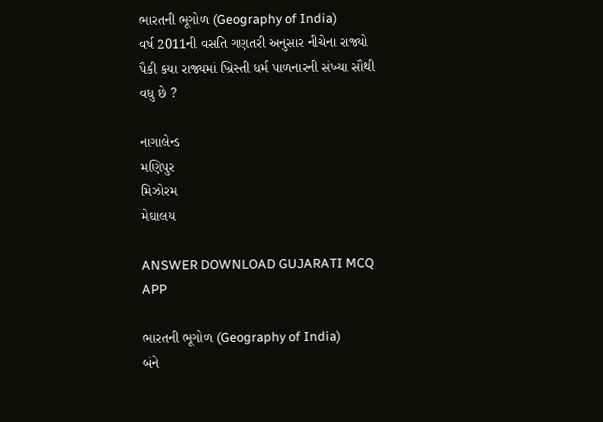ભારતની ભૂગોળ (Geography of India)
વર્ષ 2011ની વસતિ ગણતરી અનુસાર નીચેના રાજ્યો પૈકી કયા રાજ્યમાં ખ્રિસ્તી ધર્મ પાળનારની સંખ્યા સૌથી વધુ છે ?

નાગાલેન્ડ
મણિપુર
મિઝોરમ
મેઘાલય

ANSWER DOWNLOAD GUJARATI MCQ APP

ભારતની ભૂગોળ (Geography of India)
બંને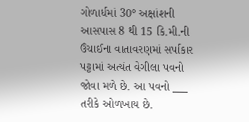ગોળાર્ધમાં 30° અક્ષાંશની આસપાસ 8 થી 15 કિ.મી.ની ઉંચાઈના વાતાવરણમાં સર્પાકાર પટ્ટામાં અત્યંત વેગીલા પવનો જોવા મળે છે. આ પવનો ___ તરીકે ઓળખાય છે.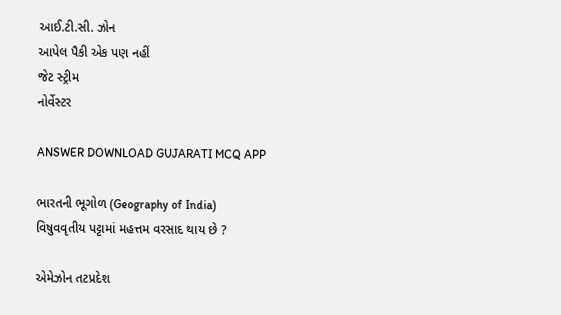આઈ.ટી.સી. ઝોન
આપેલ પૈકી એક પણ નહીં
જેટ સ્ટ્રીમ
નોર્વેસ્ટર

ANSWER DOWNLOAD GUJARATI MCQ APP

ભારતની ભૂગોળ (Geography of India)
વિષુવવૃતીય પટ્ટામાં મહત્તમ વરસાદ થાય છે ?

એમેઝોન તટપ્રદેશ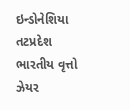ઇન્ડોનેશિયા તટપ્રદેશ
ભારતીય વૃત્તો
ઝેયર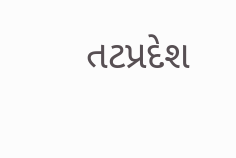તટપ્રદેશ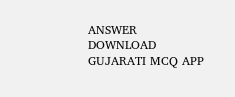ANSWER DOWNLOAD GUJARATI MCQ APP